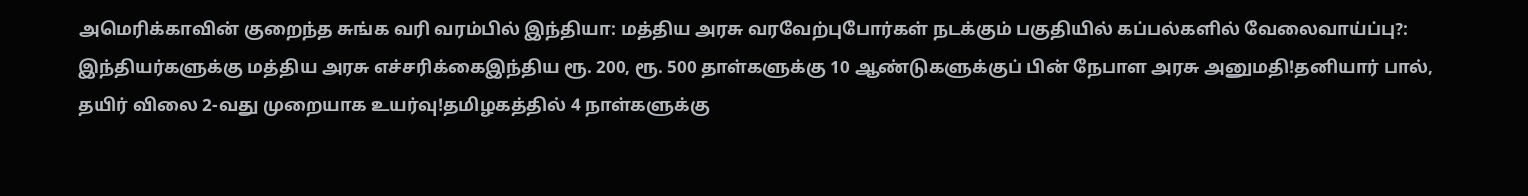அமெரிக்காவின் குறைந்த சுங்க வரி வரம்பில் இந்தியா: மத்திய அரசு வரவேற்புபோர்கள் நடக்கும் பகுதியில் கப்பல்களில் வேலைவாய்ப்பு?: இந்தியர்களுக்கு மத்திய அரசு எச்சரிக்கைஇந்திய ரூ. 200, ரூ. 500 தாள்களுக்கு 10 ஆண்டுகளுக்குப் பின் நேபாள அரசு அனுமதி!தனியார் பால், தயிர் விலை 2-வது முறையாக உயர்வு!தமிழகத்தில் 4 நாள்களுக்கு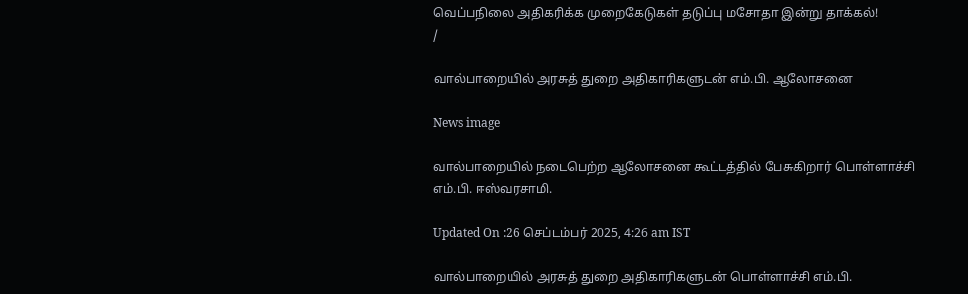வெப்பநிலை அதிகரிக்க முறைகேடுகள் தடுப்பு மசோதா இன்று தாக்கல்!
/

வால்பாறையில் அரசுத் துறை அதிகாரிகளுடன் எம்.பி. ஆலோசனை

News image

வால்பாறையில் நடைபெற்ற ஆலோசனை கூட்டத்தில் பேசுகிறார் பொள்ளாச்சி எம்.பி. ஈஸ்வரசாமி.

Updated On :26 செப்டம்பர் 2025, 4:26 am IST

வால்பாறையில் அரசுத் துறை அதிகாரிகளுடன் பொள்ளாச்சி எம்.பி.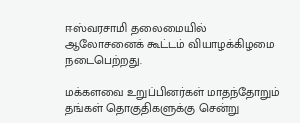ஈஸ்வரசாமி தலைமையில் ஆலோசனைக் கூட்டம் வியாழக்கிழமை நடைபெற்றது.

மக்களவை உறுப்பினர்கள் மாதந்தோறும் தங்கள் தொகுதிகளுக்கு சென்று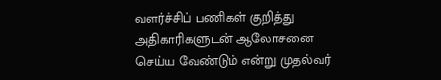வளர்ச்சிப் பணிகள் குறித்து அதிகாரிகளுடன் ஆலோசனை செய்ய வேண்டும் என்று முதல்வர்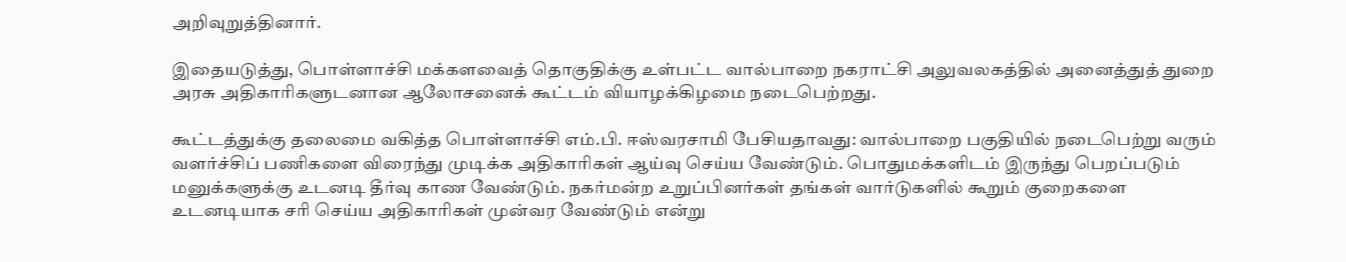அறிவுறுத்தினார்.

இதையடுத்து, பொள்ளாச்சி மக்களவைத் தொகுதிக்கு உள்பட்ட வால்பாறை நகராட்சி அலுவலகத்தில் அனைத்துத் துறை அரசு அதிகாரிகளுடனான ஆலோசனைக் கூட்டம் வியாழக்கிழமை நடைபெற்றது.

கூட்டத்துக்கு தலைமை வகித்த பொள்ளாச்சி எம்.பி. ஈஸ்வரசாமி பேசியதாவது: வால்பாறை பகுதியில் நடைபெற்று வரும் வளர்ச்சிப் பணிகளை விரைந்து முடிக்க அதிகாரிகள் ஆய்வு செய்ய வேண்டும். பொதுமக்களிடம் இருந்து பெறப்படும் மனுக்களுக்கு உடனடி தீர்வு காண வேண்டும். நகர்மன்ற உறுப்பினர்கள் தங்கள் வார்டுகளில் கூறும் குறைகளை உடனடியாக சரி செய்ய அதிகாரிகள் முன்வர வேண்டும் என்று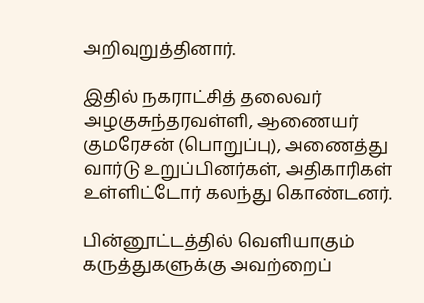அறிவுறுத்தினார்.

இதில் நகராட்சித் தலைவர் அழகுசுந்தரவள்ளி, ஆணையர் குமரேசன் (பொறுப்பு), அணைத்து வார்டு உறுப்பினர்கள், அதிகாரிகள் உள்ளிட்டோர் கலந்து கொண்டனர்.

பின்னூட்டத்தில் வெளியாகும் கருத்துகளுக்கு அவற்றைப்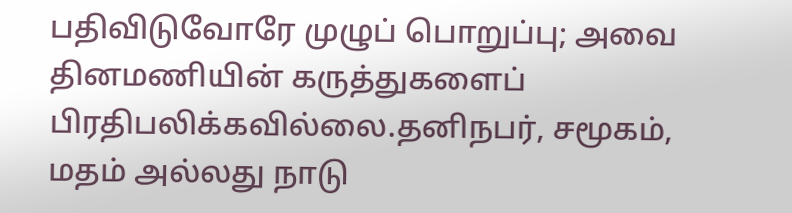பதிவிடுவோரே முழுப் பொறுப்பு; அவை தினமணியின் கருத்துகளைப் பிரதிபலிக்கவில்லை.தனிநபர், சமூகம், மதம் அல்லது நாடு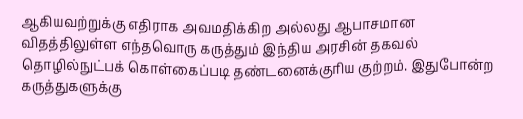ஆகியவற்றுக்கு எதிராக அவமதிக்கிற அல்லது ஆபாசமான விதத்திலுள்ள எந்தவொரு கருத்தும் இந்திய அரசின் தகவல் தொழில்நுட்பக் கொள்கைப்படி தண்டனைக்குரிய குற்றம். இதுபோன்ற கருத்துகளுக்கு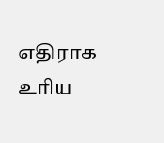எதிராக உரிய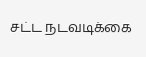சட்ட நடவடிக்கை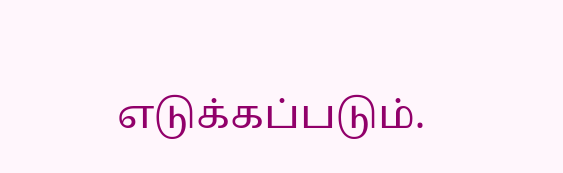எடுக்கப்படும்.